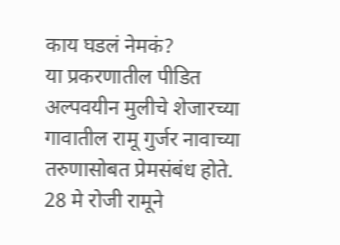काय घडलं नेमकं?
या प्रकरणातील पीडित अल्पवयीन मुलीचे शेजारच्या गावातील रामू गुर्जर नावाच्या तरुणासोबत प्रेमसंबंध होते. 28 मे रोजी रामूने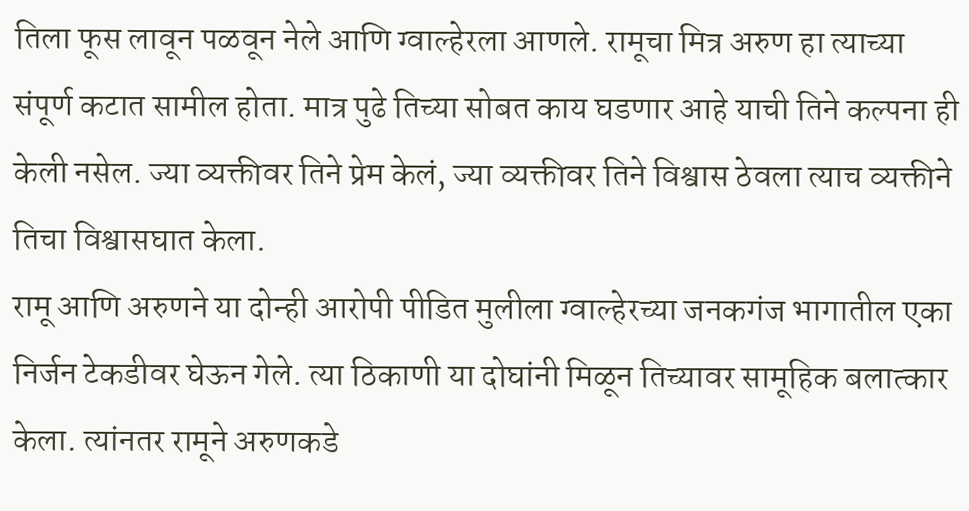तिला फूस लावून पळवून नेले आणि ग्वाल्हेरला आणले. रामूचा मित्र अरुण हा त्याच्या संपूर्ण कटात सामील होता. मात्र पुढे तिच्या सोबत काय घडणार आहे याची तिने कल्पना ही केली नसेल. ज्या व्यक्तीवर तिने प्रेम केलं, ज्या व्यक्तीवर तिने विश्वास ठेवला त्याच व्यक्तीने तिचा विश्वासघात केला.
रामू आणि अरुणने या दोन्ही आरोपी पीडित मुलीला ग्वाल्हेरच्या जनकगंज भागातील एका निर्जन टेकडीवर घेऊन गेले. त्या ठिकाणी या दोघांनी मिळून तिच्यावर सामूहिक बलात्कार केला. त्यांनतर रामूने अरुणकडे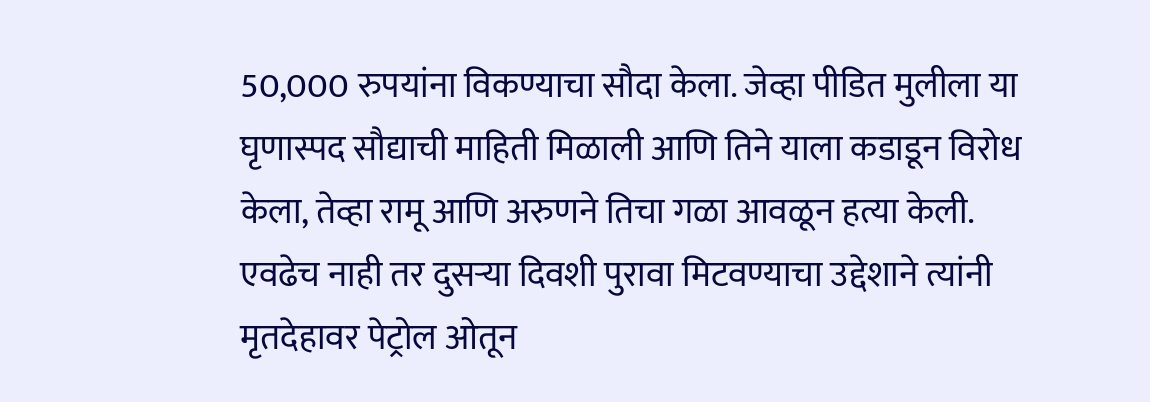50,000 रुपयांना विकण्याचा सौदा केला. जेव्हा पीडित मुलीला या घृणास्पद सौद्याची माहिती मिळाली आणि तिने याला कडाडून विरोध केला, तेव्हा रामू आणि अरुणने तिचा गळा आवळून हत्या केली. एवढेच नाही तर दुसऱ्या दिवशी पुरावा मिटवण्याचा उद्देशाने त्यांनी मृतदेहावर पेट्रोल ओतून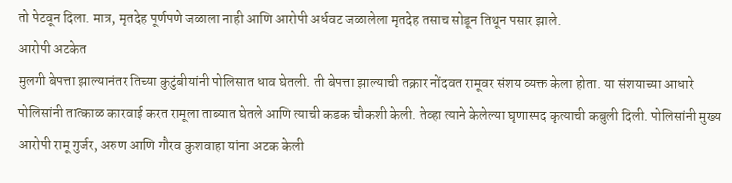तो पेटवून दिला. मात्र, मृतदेह पूर्णपणे जळाला नाही आणि आरोपी अर्धवट जळालेला मृतदेह तसाच सोडून तिथून पसार झाले.
आरोपी अटकेत
मुलगी बेपत्ता झाल्यानंतर तिच्या कुटुंबीयांनी पोलिसात धाव घेतली. ती बेपत्ता झाल्याची तक्रार नोंदवत रामूवर संशय व्यक्त केला होता. या संशयाच्या आधारे पोलिसांनी तात्काळ कारवाई करत रामूला ताब्यात घेतले आणि त्याची कडक चौकशी केली. तेव्हा त्याने केलेल्या घृणास्पद कृत्याची कबुली दिली. पोलिसांनी मुख्य आरोपी रामू गुर्जर, अरुण आणि गौरव कुशवाहा यांना अटक केली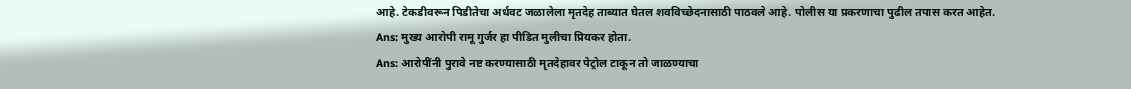आहे. टेकडीवरून पिडीतेचा अर्धवट जळालेला मृतदेह ताब्यात घेतल शवविच्छेदनासाठी पाठवले आहे. पोलीस या प्रकरणाचा पुढील तपास करत आहेत.
Ans: मुख्य आरोपी रामू गुर्जर हा पीडित मुलीचा प्रियकर होता.
Ans: आरोपींनी पुरावे नष्ट करण्यासाठी मृतदेहावर पेट्रोल टाकून तो जाळण्याचा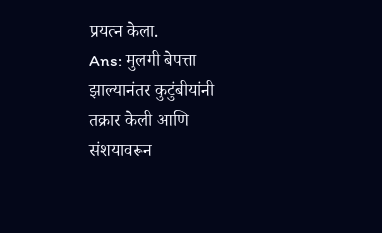प्रयत्न केला.
Ans: मुलगी बेपत्ता झाल्यानंतर कुटुंबीयांनी तक्रार केली आणि संशयावरून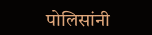पोलिसांनी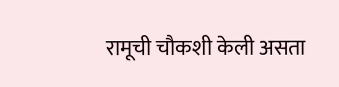रामूची चौकशी केली असता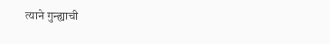त्याने गुन्ह्याची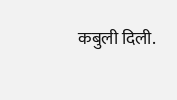कबुली दिली.